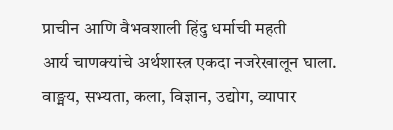प्राचीन आणि वैभवशाली हिंदु धर्माची महती
आर्य चाणक्यांचे अर्थशास्त्र एकदा नजरेखालून घाला. वाङ्मय, सभ्यता, कला, विज्ञान, उद्योग, व्यापार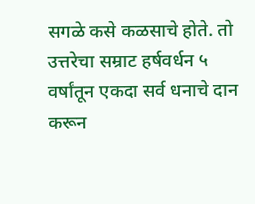सगळे कसे कळसाचे होते. तो उत्तरेचा सम्राट हर्षवर्धन ५ वर्षांतून एकदा सर्व धनाचे दान करून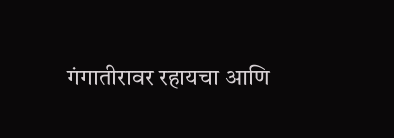गंगातीरावर रहायचा आणि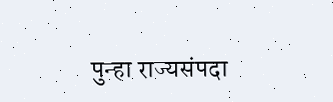पुन्हा राज्यसंपदा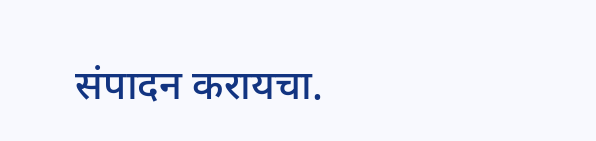संपादन करायचा.